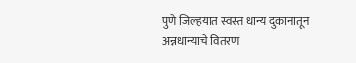पुणे जिल्हयात स्वस्त धान्य दुकानातून अन्नधान्याचे वितरण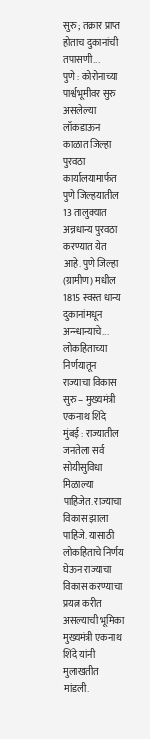सुरु ; तक्रार प्राप्त होताच दुकानांची तपासणी...
पुणे : कोरोनाच्या पार्श्वभूमीवर सुरु असलेल्या लॉकडाऊन काळात जिल्हा पुरवठा कार्यालयामार्फत पुणे जिल्हयातील 13 तालुक्यात अन्नधान्य पुरवठा करण्यात येत आहे. पुणे जिल्हा (ग्रामीण) मधील 1815 स्वस्त धान्य दुकानांमधून अन्न्धान्याचे...
लोकहिताच्या निर्णयातून राज्याचा विकास सुरु – मुख्यमंत्री एकनाथ शिंदे
मुंबई : राज्यातील जनतेला सर्व सोयीसुविधा मिळाल्या पाहिजेत. राज्याचा विकास झाला पाहिजे. यासाठी लोकहिताचे निर्णय घेऊन राज्याचा विकास करण्याचा प्रयत्न करीत असल्याची भूमिका मुख्यमंत्री एकनाथ शिंदे यांनी मुलाखतीत मांडली.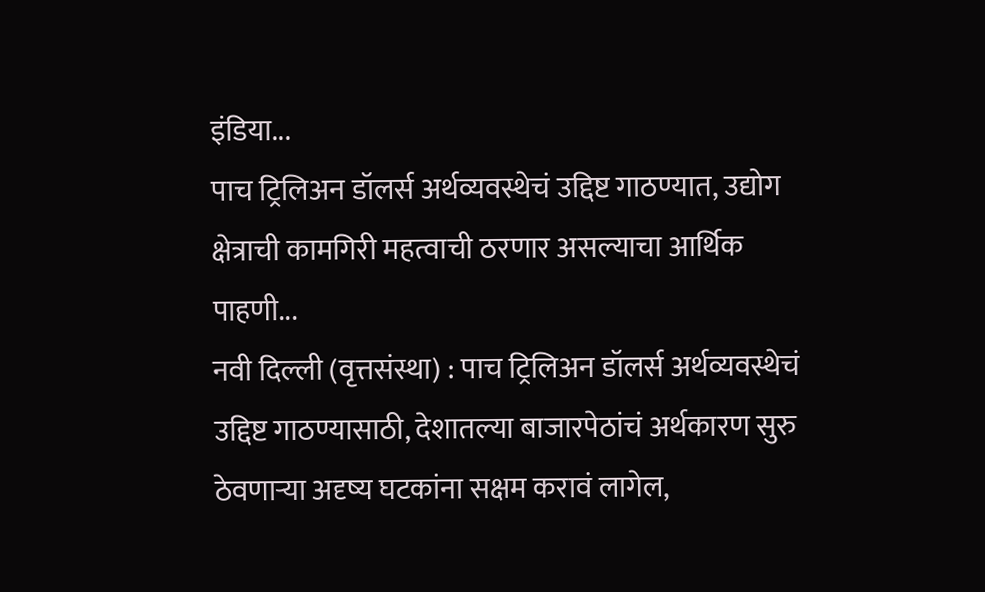इंडिया...
पाच ट्रिलिअन डॉलर्स अर्थव्यवस्थेचं उद्दिष्ट गाठण्यात, उद्योग क्षेत्राची कामगिरी महत्वाची ठरणार असल्याचा आर्थिक पाहणी...
नवी दिल्ली (वृत्तसंस्था) : पाच ट्रिलिअन डॉलर्स अर्थव्यवस्थेचं उद्दिष्ट गाठण्यासाठी, देशातल्या बाजारपेठांचं अर्थकारण सुरु ठेवणाऱ्या अदृष्य घटकांना सक्षम करावं लागेल,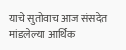याचे सुतोवाच आज संसदेत मांडलेल्या आर्थिक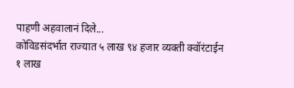पाहणी अहवालानं दिले...
कोविडसंदर्भात राज्यात ५ लाख ९४ हजार व्यक्ती क्वॉरंटाईन
१ लाख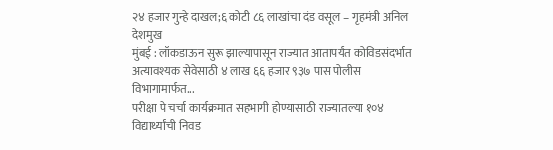२४ हजार गुन्हे दाखल;६ कोटी ८६ लाखांचा दंड वसूल – गृहमंत्री अनिल देशमुख
मुंबई : लॉकडाऊन सुरू झाल्यापासून राज्यात आतापर्यंत कोविडसंदर्भात अत्यावश्यक सेवेसाठी ४ लाख ६६ हजार ९३७ पास पोलीस विभागामार्फत...
परीक्षा पे चर्चा कार्यक्रमात सहभागी होण्यासाठी राज्यातल्या १०४ विद्यार्थ्यांची निवड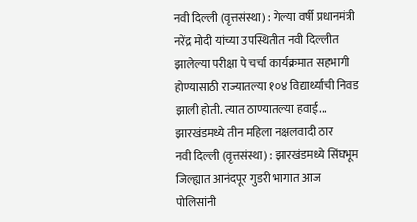नवी दिल्ली (वृत्तसंस्था) : गेल्या वर्षी प्रधानमंत्री नरेंद्र मोदी यांच्या उपस्थितीत नवी दिल्लीत झालेल्या परीक्षा पे चर्चा कार्यक्रमात सहभागी होण्यासाठी राज्यातल्या १०४ विद्यार्थ्यांची निवड झाली होती. त्यात ठाण्यातल्या हवाई...
झारखंडमध्ये तीन महिला नक्षलवादी ठार
नवी दिल्ली (वृत्तसंस्था) : झारखंडमध्ये सिंघभूम जिल्ह्यात आनंदपूर गुडरी भागात आज पोलिसांनी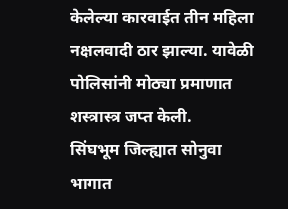केलेल्या कारवाईत तीन महिला नक्षलवादी ठार झाल्या. यावेळी पोलिसांनी मोठ्या प्रमाणात शस्त्रास्त्र जप्त केली.
सिंघभूम जिल्ह्यात सोनुवा भागात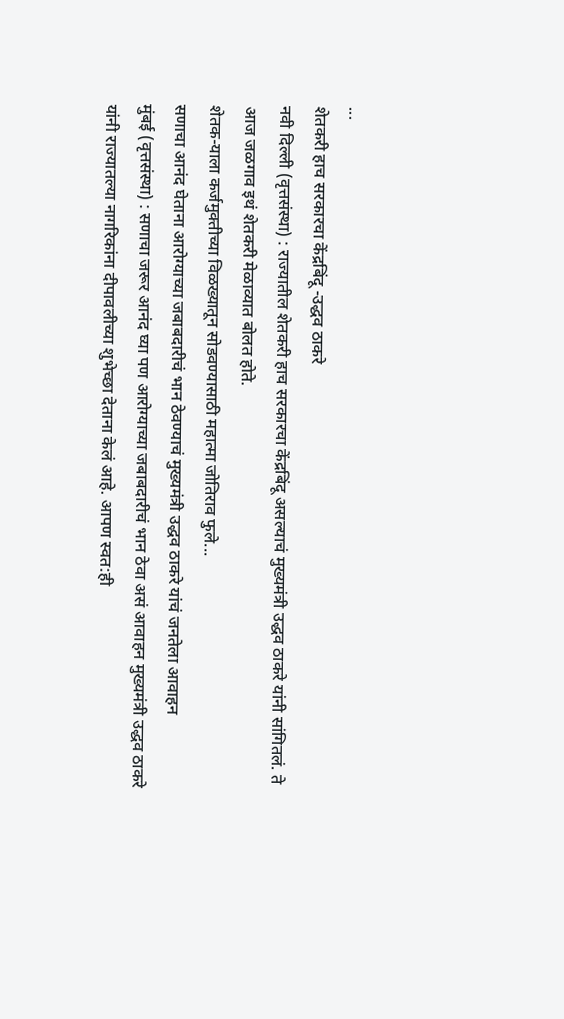...
शेतकरी हाच सरकारचा केंद्रबिंदू -उद्धव ठाकरे
नवी दिल्ली (वृत्तसंस्था) : राज्यातील शेतकरी हाच सरकारचा केंद्रबिंदू असल्याचं मुख्यमंत्री उद्धव ठाकरे यांनी सांगितलं. ते आज जळगाव इथं शेतकरी मेळाव्यात बोलत होते.
शेतक-याला कर्जमुक्तीच्या विळख्यातून सोडवण्यासाठी महात्मा जोतिराव फुले...
सणाचा आनंद घेताना आरोग्याच्या जबाबदारीचं भान ठेवण्याचं मुख्यमंत्री उद्धव ठाकरे यांचं जनतेला आवाहन
मुंबई (वृत्तसंस्था) : सणाचा जरूर आनंद घ्या पण आरोग्याच्या जबाबदारीचं भान ठेवा असं आवाहन मुख्यमंत्री उद्धव ठाकरे यांनी राज्यातल्या नागरिकांना दीपावलीच्या शुभेच्छा देताना केलं आहे. आपण स्वत:ही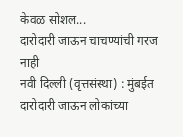केवळ सोशल...
दारोदारी जाऊन चाचण्यांची गरज नाही
नवी दिल्ली (वृत्तसंस्था) : मुंबईत दारोदारी जाऊन लोकांच्या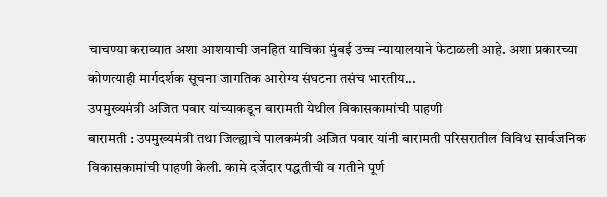चाचण्या कराव्यात अशा आशयाची जनहित याचिका मुंबई उच्च न्यायालयाने फेटाळली आहे. अशा प्रकारच्या कोणत्याही मार्गदर्शक सूचना जागतिक आरोग्य संघटना तसंच भारतीय...
उपमुख्यमंत्री अजित पवार यांच्याकडून बारामती येथील विकासकामांची पाहणी
बारामती : उपमुख्यमंत्री तथा जिल्ह्याचे पालकमंत्री अजित पवार यांनी बारामती परिसरातील विविध सार्वजनिक विकासकामांची पाहणी केली. कामे दर्जेदार पद्धतीची व गतीने पूर्ण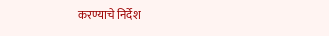करण्याचे निर्देश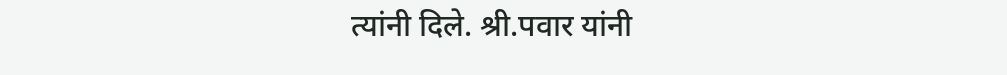त्यांनी दिले. श्री.पवार यांनी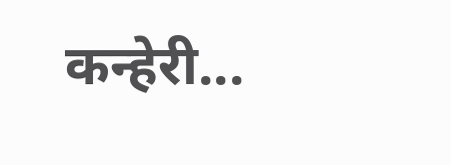कन्हेरी...